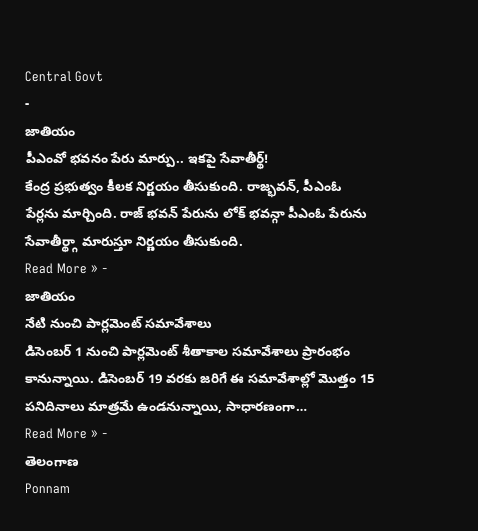Central Govt
-
జాతియం
పీఎంవో భవనం పేరు మార్పు.. ఇకపై సేవాతీర్థ్!
కేంద్ర ప్రభుత్వం కీలక నిర్ణయం తీసుకుంది. రాజ్భవన్, పీఎంఓ పేర్లను మార్చింది. రాజ్ భవన్ పేరును లోక్ భవన్గా పీఎంఓ పేరును సేవాతీర్థ్గా మారుస్తూ నిర్ణయం తీసుకుంది.
Read More » -
జాతియం
నేటి నుంచి పార్లమెంట్ సమావేశాలు
డిసెంబర్ 1 నుంచి పార్లమెంట్ శీతాకాల సమావేశాలు ప్రారంభం కానున్నాయి. డిసెంబర్ 19 వరకు జరిగే ఈ సమావేశాల్లో మొత్తం 15 పనిదినాలు మాత్రమే ఉండనున్నాయి, సాధారణంగా…
Read More » -
తెలంగాణ
Ponnam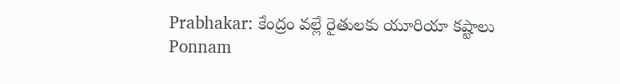Prabhakar: కేంద్రం వల్లే రైతులకు యూరియా కష్టాలు
Ponnam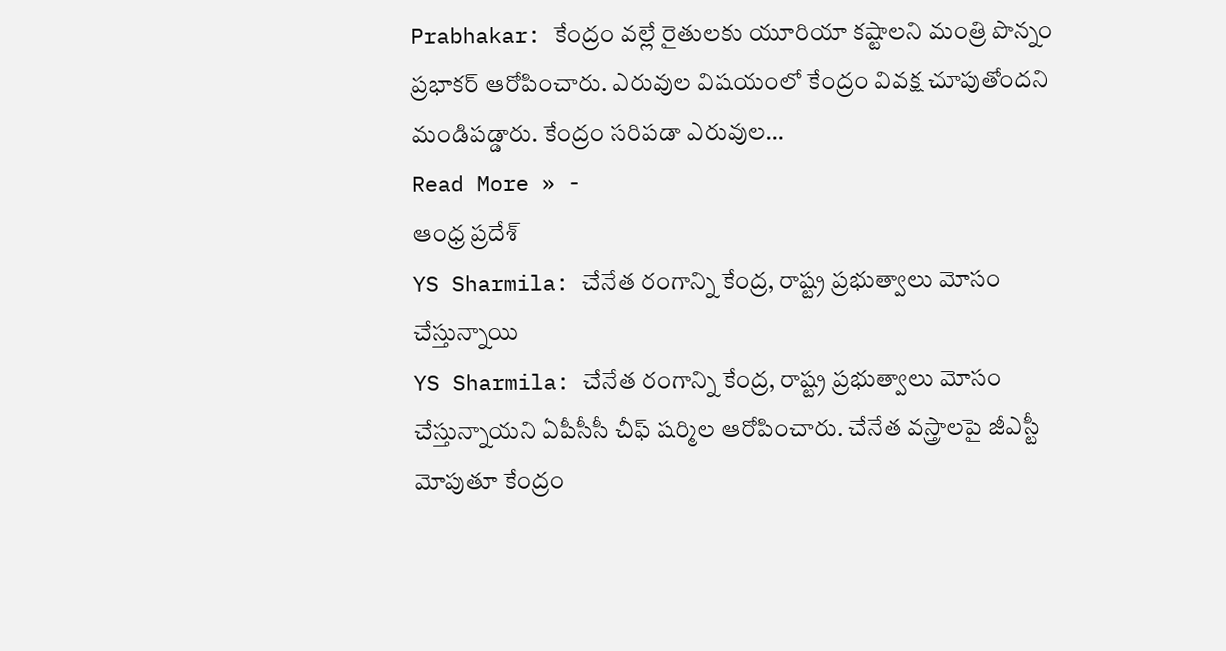Prabhakar: కేంద్రం వల్లే రైతులకు యూరియా కష్టాలని మంత్రి పొన్నం ప్రభాకర్ ఆరోపించారు. ఎరువుల విషయంలో కేంద్రం వివక్ష చూపుతోందని మండిపడ్డారు. కేంద్రం సరిపడా ఎరువుల…
Read More » -
ఆంధ్ర ప్రదేశ్
YS Sharmila: చేనేత రంగాన్ని కేంద్ర, రాష్ట్ర ప్రభుత్వాలు మోసం చేస్తున్నాయి
YS Sharmila: చేనేత రంగాన్ని కేంద్ర, రాష్ట్ర ప్రభుత్వాలు మోసం చేస్తున్నాయని ఏపీసీసీ చీఫ్ షర్మిల ఆరోపించారు. చేనేత వస్త్రాలపై జీఎస్టీ మోపుతూ కేంద్రం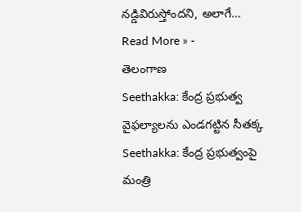నడ్డివిరుస్తోందని, అలాగే…
Read More » -
తెలంగాణ
Seethakka: కేంద్ర ప్రభుత్వ వైఫల్యాలను ఎండగట్టిన సీతక్క
Seethakka: కేంద్ర ప్రభుత్వంపై మంత్రి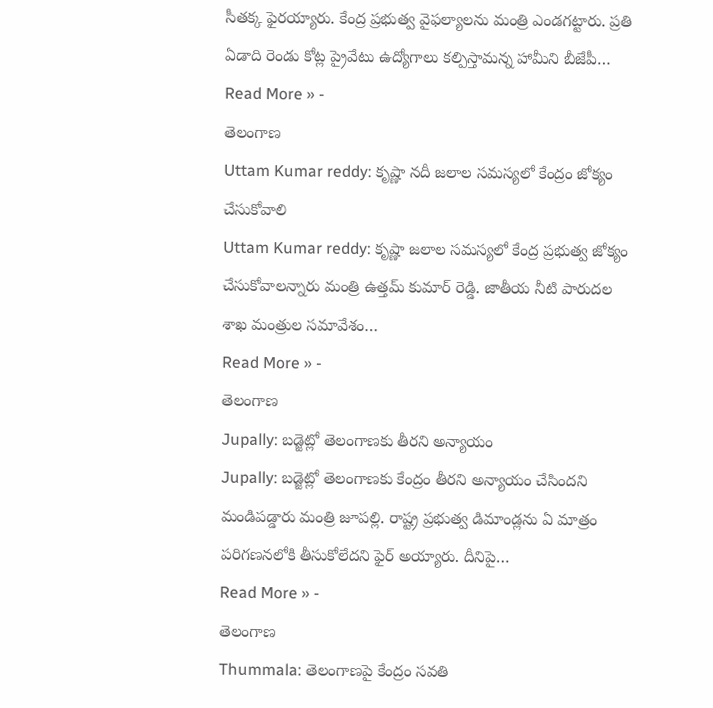సీతక్క ఫైరయ్యారు. కేంద్ర ప్రభుత్వ వైఫల్యాలను మంత్రి ఎండగట్టారు. ప్రతి ఏడాది రెండు కోట్ల ప్రైవేటు ఉద్యోగాలు కల్పిస్తామన్న హామీని బీజేపీ…
Read More » -
తెలంగాణ
Uttam Kumar reddy: కృష్ణా నదీ జలాల సమస్యలో కేంద్రం జోక్యం చేసుకోవాలి
Uttam Kumar reddy: కృష్ణా జలాల సమస్యలో కేంద్ర ప్రభుత్వ జోక్యం చేసుకోవాలన్నారు మంత్రి ఉత్తమ్ కుమార్ రెడ్డి. జాతీయ నీటి పారుదల శాఖ మంత్రుల సమావేశం…
Read More » -
తెలంగాణ
Jupally: బడ్జెట్లో తెలంగాణకు తీరని అన్యాయం
Jupally: బడ్జెట్లో తెలంగాణకు కేంద్రం తీరని అన్యాయం చేసిందని మండిపడ్డారు మంత్రి జూపల్లి. రాష్ట్ర ప్రభుత్వ డిమాండ్లను ఏ మాత్రం పరిగణనలోకి తీసుకోలేదని ఫైర్ అయ్యారు. దీనిపై…
Read More » -
తెలంగాణ
Thummala: తెలంగాణపై కేంద్రం సవతి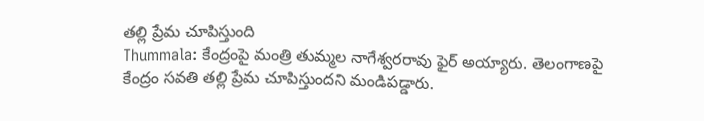తల్లి ప్రేమ చూపిస్తుంది
Thummala: కేంద్రంపై మంత్రి తుమ్మల నాగేశ్వరరావు ఫైర్ అయ్యారు. తెలంగాణపై కేంద్రం సవతి తల్లి ప్రేమ చూపిస్తుందని మండిపడ్డారు.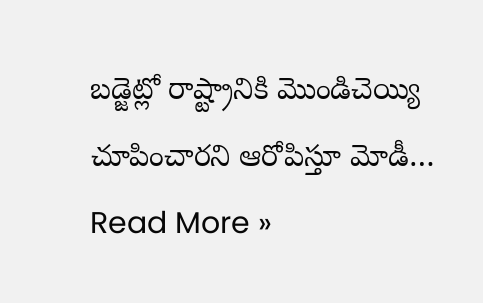బడ్జెట్లో రాష్ట్రానికి మొండిచెయ్యి చూపించారని ఆరోపిస్తూ మోడీ…
Read More »